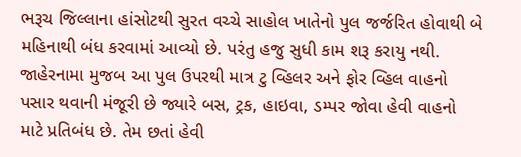ભરૂચ જિલ્લાના હાંસોટથી સુરત વચ્ચે સાહોલ ખાતેનો પુલ જર્જરિત હોવાથી બે મહિનાથી બંધ કરવામાં આવ્યો છે. પરંતુ હજુ સુધી કામ શરૂ કરાયુ નથી. જાહેરનામા મુજબ આ પુલ ઉપરથી માત્ર ટુ વ્હિલર અને ફોર વ્હિલ વાહનો પસાર થવાની મંજૂરી છે જ્યારે બસ, ટ્રક, હાઇવા, ડમ્પર જોવા હેવી વાહનો માટે પ્રતિબંધ છે. તેમ છતાં હેવી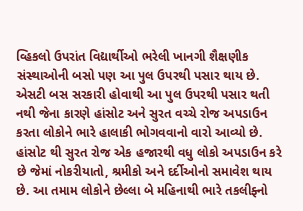વ્હિકલો ઉપરાંત વિદ્યાર્થીઓ ભરેલી ખાનગી શૈક્ષણીક સંસ્થાઓની બસો પણ આ પુલ ઉપરથી પસાર થાય છે. એસટી બસ સરકારી હોવાથી આ પુલ ઉપરથી પસાર થતી નથી જેના કારણે હાંસોટ અને સુરત વચ્ચે રોજ અપડાઉન કરતા લોકોને ભારે હાલાકી ભોગવવાનો વારો આવ્યો છે.
હાંસોટ થી સુરત રોજ એક હજારથી વધુ લોકો અપડાઉન કરે છે જેમાં નોકરીયાતો, શ્રમીકો અને દર્દીઓનો સમાવેશ થાય છે. આ તમામ લોકોને છેલ્લા બે મહિનાથી ભારે તકલીફ્નો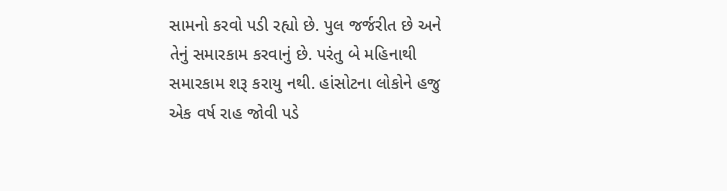સામનો કરવો પડી રહ્યો છે. પુલ જર્જરીત છે અને તેનું સમારકામ કરવાનું છે. પરંતુ બે મહિનાથી સમારકામ શરૂ કરાયુ નથી. હાંસોટના લોકોને હજુ એક વર્ષ રાહ જોવી પડે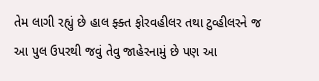તેમ લાગી રહ્યું છે હાલ ફ્ક્ત ફોરવહીલર તથા ટુવ્હીલરને જ આ પુલ ઉપરથી જવું તેવુ જાહેરનામું છે પણ આ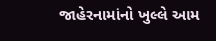જાહેરનામાંનો ખુલ્લે આમ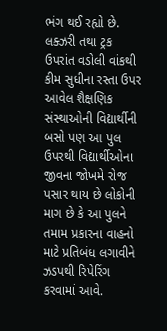ભંગ થઈ રહ્યો છે. લક્ઝરી તથા ટ્રક ઉપરાંત વડોલી વાંકથી કીમ સુધીના રસ્તા ઉપર આવેલ શૈક્ષણિક સંસ્થાઓની વિદ્યાર્થીની બસો પણ આ પુલ ઉપરથી વિદ્યાર્થીઓના જીવના જોખમે રોજ પસાર થાય છે લોકોની માગ છે કે આ પુલને તમામ પ્રકારના વાહનો માટે પ્રતિબંધ લગાવીને ઝડપથી રિપેરિંગ કરવામાં આવે.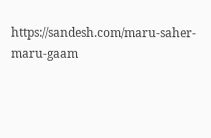https://sandesh.com/maru-saher-maru-gaam